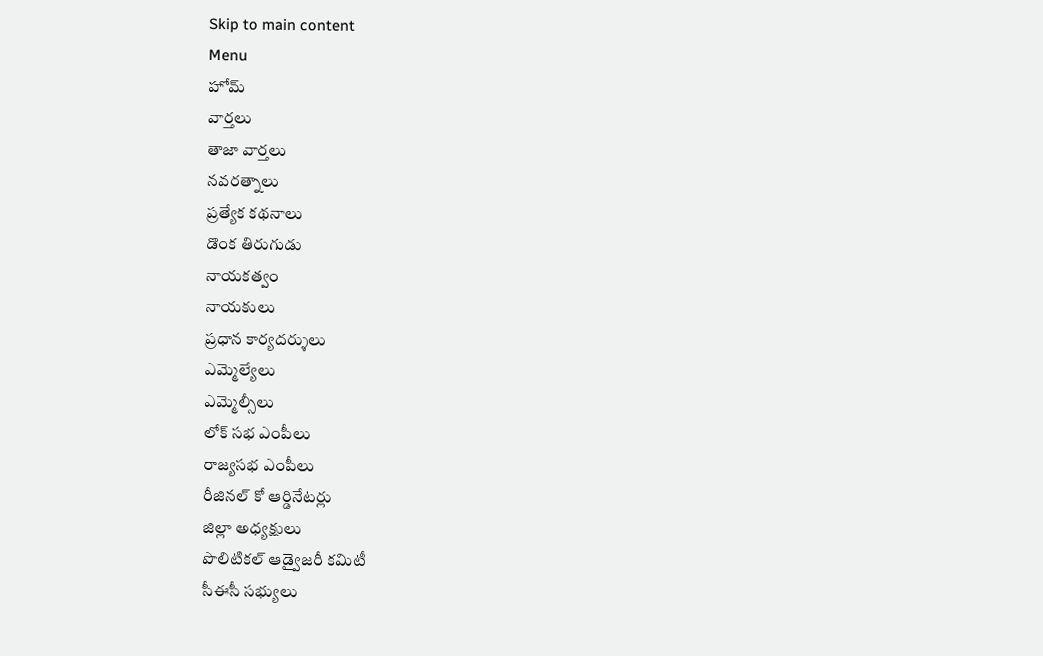Skip to main content
Menu
హోమ్
వార్తలు
తాజా వార్తలు
నవరత్నాలు
ప్రత్యేక కథనాలు
డొంక తిరుగుడు
నాయకత్వం
నాయకులు
ప్రధాన కార్యదర్శులు
ఎమ్మెల్యేలు
ఎమ్మెల్సీలు
లోక్ సభ ఎంపీలు
రాజ్యసభ ఎంపీలు
రీజినల్ కో ఆర్డినేటర్లు
జిల్లా అధ్యక్షులు
పొలిటికల్ ఆడ్వైజరీ కమిటీ
సీఈసీ సభ్యులు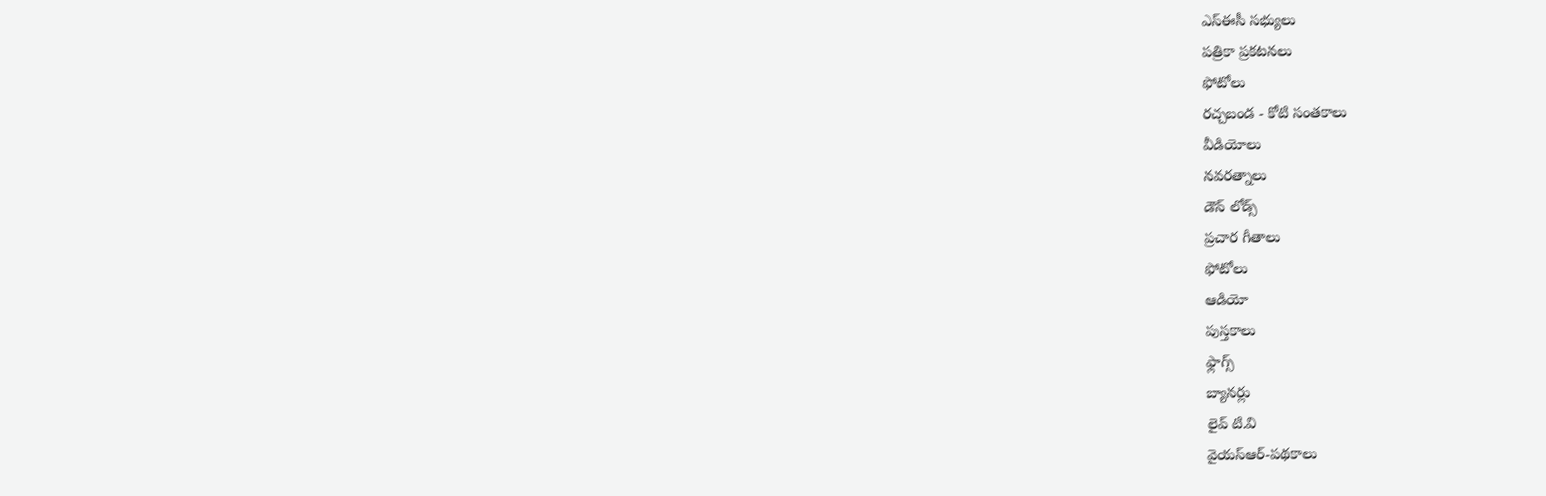ఎస్ఈసీ సభ్యులు
పత్రికా ప్రకటనలు
ఫోటోలు
రచ్చబండ - కోటి సంతకాలు
వీడియోలు
నవరత్నాలు
డౌన్ లోడ్స్
ప్రచార గీతాలు
ఫోటోలు
ఆడియో
పుస్తకాలు
ఫ్లాగ్స్
బ్యానర్లు
లైవ్ టి.వి
వైయస్ఆర్-పథకాలు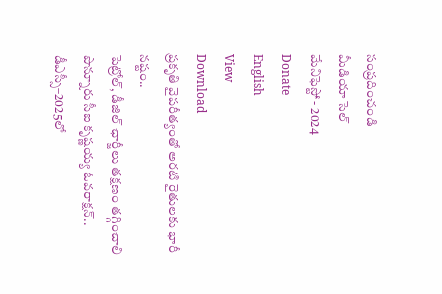సంప్రదించండి
మీడియా సెల్
మేనిఫెస్టో - 2024
Donate
English
View
Download
ప్రకృతి వైపరీత్యంతో అరటి రైతులకు భారీ నష్టం..
పెట్రోల్, డీజిల్ ఛార్జీలు తక్షణం తగ్గించాలి
పొన్నూరు సీఐ కృష్ణయ్య ఓవరాక్షన్..
డీఎస్సీ–2025లో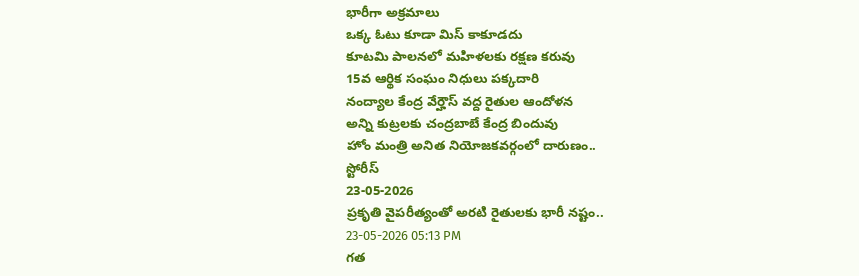భారీగా అక్రమాలు
ఒక్క ఓటు కూడా మిస్ కాకూడదు
కూటమి పాలనలో మహిళలకు రక్షణ కరువు
15వ ఆర్థిక సంఘం నిధులు పక్కదారి
నంద్యాల కేంద్ర వేర్హౌస్ వద్ద రైతుల ఆందోళన
అన్ని కుట్రలకు చంద్రబాబే కేంద్ర బిందువు
హోం మంత్రి అనిత నియోజకవర్గంలో దారుణం..
స్టోరీస్
23-05-2026
ప్రకృతి వైపరీత్యంతో అరటి రైతులకు భారీ నష్టం..
23-05-2026 05:13 PM
గత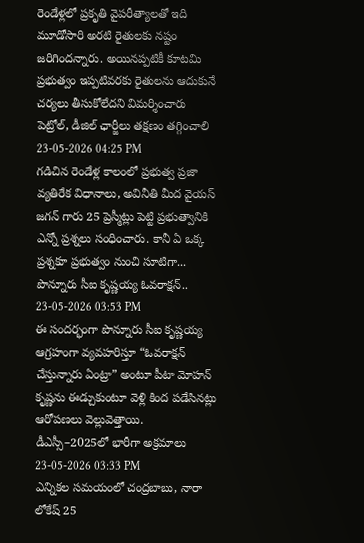రెండేళ్లలో ప్రకృతి వైపరీత్యాలతో ఇది మూడోసారి అరటి రైతులకు నష్టం జరిగిందన్నారు. అయినప్పటికీ కూటమి ప్రభుత్వం ఇప్పటివరకు రైతులను ఆదుకునే చర్యలు తీసుకోలేదని విమర్శించారు
పెట్రోల్, డీజిల్ ఛార్జీలు తక్షణం తగ్గించాలి
23-05-2026 04:25 PM
గడిచిన రెండేళ్ల కాలంలో ప్రభుత్వ ప్రజా వ్యతిరేక విధానాలు, అవినీతి మీద వైయస్ జగన్ గారు 25 ప్రెస్మీట్లు పెట్టి ప్రభుత్వానికి ఎన్నో ప్రశ్నలు సంధించారు. కానీ ఏ ఒక్క ప్రశ్నకూ ప్రభుత్వం నుంచి సూటిగా...
పొన్నూరు సీఐ కృష్ణయ్య ఓవరాక్షన్..
23-05-2026 03:53 PM
ఈ సందర్భంగా పొన్నూరు సీఐ కృష్ణయ్య ఆగ్రహంగా వ్యవహరిస్తూ “ఓవరాక్షన్ చేస్తున్నారు ఏంట్రా” అంటూ పీటా మోహన్ కృష్ణను ఈడ్చుకుంటూ వెళ్లి కింద పడేసినట్లు ఆరోపణలు వెల్లువెత్తాయి.
డీఎస్సీ–2025లో భారీగా అక్రమాలు
23-05-2026 03:33 PM
ఎన్నికల సమయంలో చంద్రబాబు, నారా లోకేష్ 25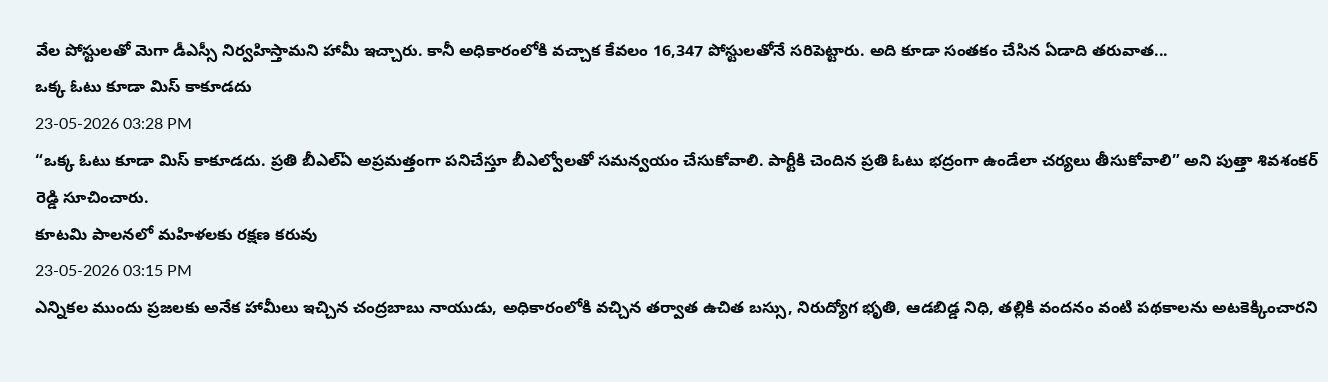వేల పోస్టులతో మెగా డీఎస్సీ నిర్వహిస్తామని హామీ ఇచ్చారు. కానీ అధికారంలోకి వచ్చాక కేవలం 16,347 పోస్టులతోనే సరిపెట్టారు. అది కూడా సంతకం చేసిన ఏడాది తరువాత...
ఒక్క ఓటు కూడా మిస్ కాకూడదు
23-05-2026 03:28 PM
“ఒక్క ఓటు కూడా మిస్ కాకూడదు. ప్రతి బీఎల్ఏ అప్రమత్తంగా పనిచేస్తూ బీఎల్వోలతో సమన్వయం చేసుకోవాలి. పార్టీకి చెందిన ప్రతి ఓటు భద్రంగా ఉండేలా చర్యలు తీసుకోవాలి” అని పుత్తా శివశంకర్ రెడ్డి సూచించారు.
కూటమి పాలనలో మహిళలకు రక్షణ కరువు
23-05-2026 03:15 PM
ఎన్నికల ముందు ప్రజలకు అనేక హామీలు ఇచ్చిన చంద్రబాబు నాయుడు, అధికారంలోకి వచ్చిన తర్వాత ఉచిత బస్సు, నిరుద్యోగ భృతి, ఆడబిడ్డ నిధి, తల్లికి వందనం వంటి పథకాలను అటకెక్కించారని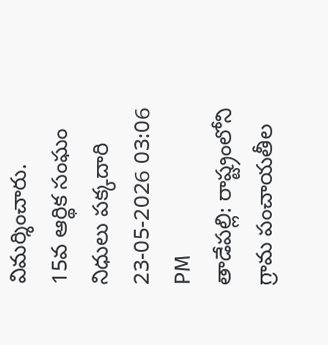విమర్శించారు.
15వ ఆర్థిక సంఘం నిధులు పక్కదారి
23-05-2026 03:06 PM
తాడేపల్లి: రాష్ట్రంలోని గ్రామ పంచాయతీల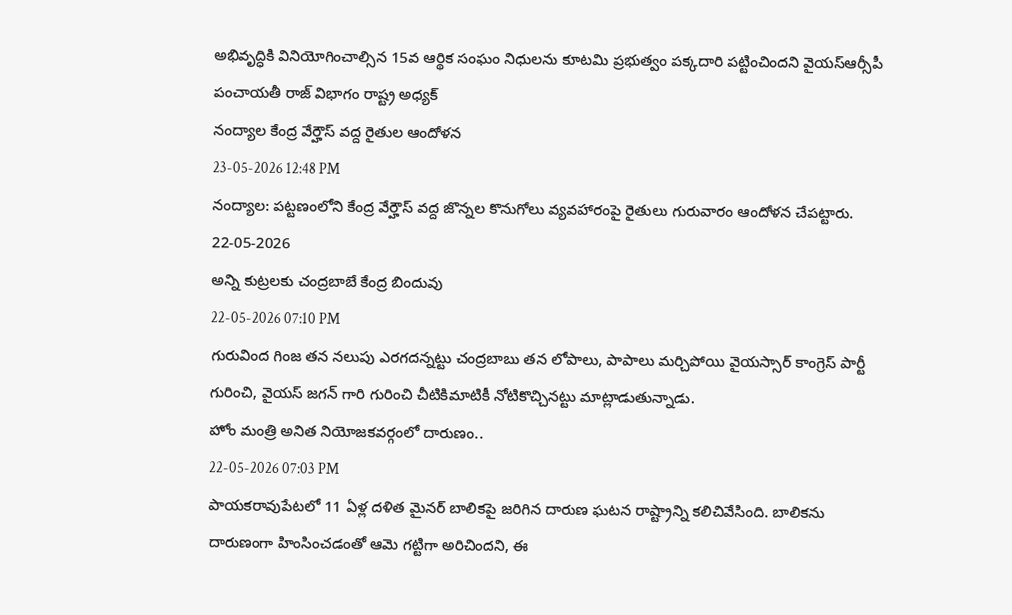అభివృద్ధికి వినియోగించాల్సిన 15వ ఆర్థిక సంఘం నిధులను కూటమి ప్రభుత్వం పక్కదారి పట్టించిందని వైయస్ఆర్సీపీ పంచాయతీ రాజ్ విభాగం రాష్ట్ర అధ్యక్
నంద్యాల కేంద్ర వేర్హౌస్ వద్ద రైతుల ఆందోళన
23-05-2026 12:48 PM
నంద్యాల: పట్టణంలోని కేంద్ర వేర్హౌస్ వద్ద జొన్నల కొనుగోలు వ్యవహారంపై రైతులు గురువారం ఆందోళన చేపట్టారు.
22-05-2026
అన్ని కుట్రలకు చంద్రబాబే కేంద్ర బిందువు
22-05-2026 07:10 PM
గురువింద గింజ తన నలుపు ఎరగదన్నట్టు చంద్రబాబు తన లోపాలు, పాపాలు మర్చిపోయి వైయస్సార్ కాంగ్రెస్ పార్టీ గురించి, వైయస్ జగన్ గారి గురించి చీటికిమాటికీ నోటికొచ్చినట్టు మాట్లాడుతున్నాడు.
హోం మంత్రి అనిత నియోజకవర్గంలో దారుణం..
22-05-2026 07:03 PM
పాయకరావుపేటలో 11 ఏళ్ల దళిత మైనర్ బాలికపై జరిగిన దారుణ ఘటన రాష్ట్రాన్ని కలిచివేసింది. బాలికను దారుణంగా హింసించడంతో ఆమె గట్టిగా అరిచిందని, ఈ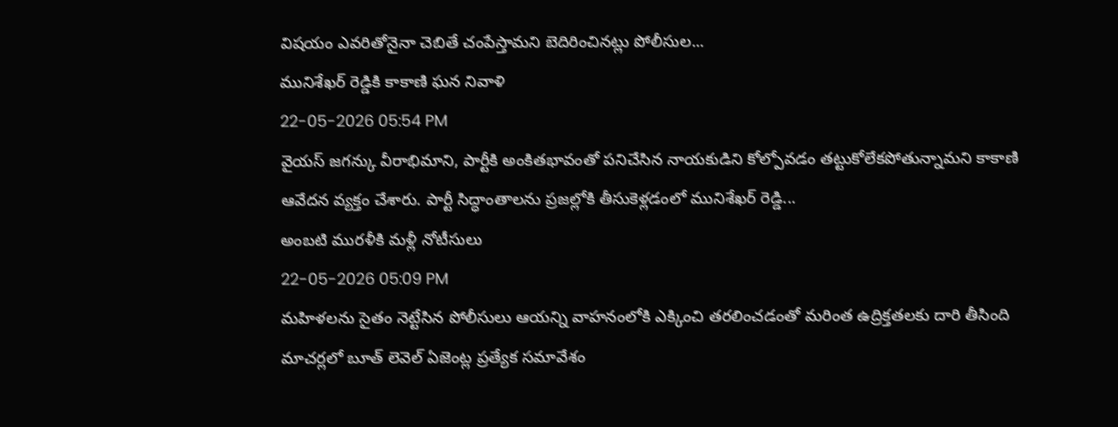విషయం ఎవరితోనైనా చెబితే చంపేస్తామని బెదిరించినట్లు పోలీసుల...
మునిశేఖర్ రెడ్డికి కాకాణి ఘన నివాళి
22-05-2026 05:54 PM
వైయస్ జగన్కు వీరాభిమాని, పార్టీకి అంకితభావంతో పనిచేసిన నాయకుడిని కోల్పోవడం తట్టుకోలేకపోతున్నామని కాకాణి ఆవేదన వ్యక్తం చేశారు. పార్టీ సిద్ధాంతాలను ప్రజల్లోకి తీసుకెళ్లడంలో మునిశేఖర్ రెడ్డి...
అంబటి మురళీకి మళ్లీ నోటీసులు
22-05-2026 05:09 PM
మహిళలను సైతం నెట్టేసిన పోలీసులు ఆయన్ని వాహనంలోకి ఎక్కించి తరలించడంతో మరింత ఉద్రిక్తతలకు దారి తీసింది
మాచర్లలో బూత్ లెవెల్ ఏజెంట్ల ప్రత్యేక సమావేశం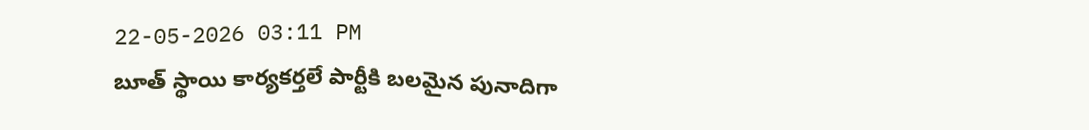22-05-2026 03:11 PM
బూత్ స్థాయి కార్యకర్తలే పార్టీకి బలమైన పునాదిగా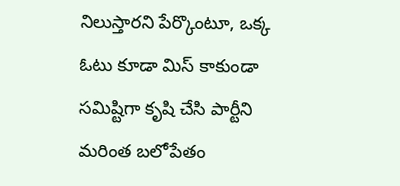నిలుస్తారని పేర్కొంటూ, ఒక్క ఓటు కూడా మిస్ కాకుండా సమిష్టిగా కృషి చేసి పార్టీని మరింత బలోపేతం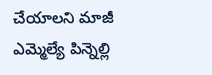చేయాలని మాజీ ఎమ్మెల్యే పిన్నెల్లి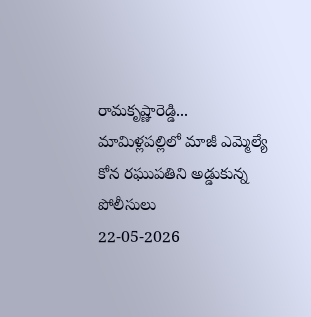రామకృష్ణారెడ్డి...
మామిళ్లపల్లిలో మాజీ ఎమ్మెల్యే కోన రఘుపతిని అడ్డుకున్న పోలీసులు
22-05-2026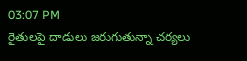03:07 PM
రైతులపై దాడులు జరుగుతున్నా చర్యలు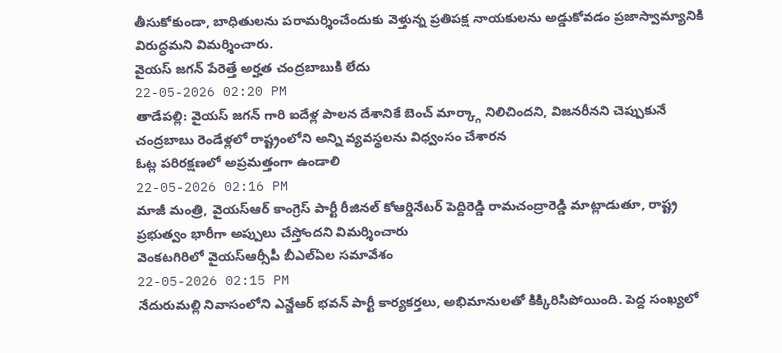తీసుకోకుండా, బాధితులను పరామర్శించేందుకు వెళ్తున్న ప్రతిపక్ష నాయకులను అడ్డుకోవడం ప్రజాస్వామ్యానికి విరుద్ధమని విమర్శించారు.
వైయస్ జగన్ పేరెత్తే అర్హత చంద్రబాబుకి లేదు
22-05-2026 02:20 PM
తాడేపల్లి: వైయస్ జగన్ గారి ఐదేళ్ల పాలన దేశానికే బెంచ్ మార్క్గా నిలిచిందని, విజనరీనని చెప్పుకునే చంద్రబాబు రెండేళ్లలో రాష్ట్రంలోని అన్ని వ్యవస్థలను విధ్వంసం చేశారన
ఓట్ల పరిరక్షణలో అప్రమత్తంగా ఉండాలి
22-05-2026 02:16 PM
మాజీ మంత్రి, వైయస్ఆర్ కాంగ్రెస్ పార్టీ రీజినల్ కోఆర్డినేటర్ పెద్దిరెడ్డి రామచంద్రారెడ్డి మాట్లాడుతూ, రాష్ట్ర ప్రభుత్వం భారీగా అప్పులు చేస్తోందని విమర్శించారు
వెంకటగిరిలో వైయస్ఆర్సీపీ బీఎల్ఏల సమావేశం
22-05-2026 02:15 PM
నేదురుమల్లి నివాసంలోని ఎన్జేఆర్ భవన్ పార్టీ కార్యకర్తలు, అభిమానులతో కిక్కిరిసిపోయింది. పెద్ద సంఖ్యలో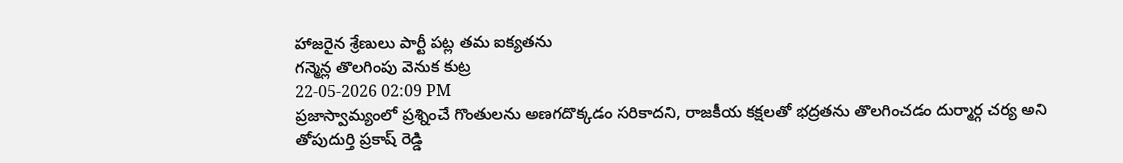హాజరైన శ్రేణులు పార్టీ పట్ల తమ ఐక్యతను
గన్మెన్ల తొలగింపు వెనుక కుట్ర
22-05-2026 02:09 PM
ప్రజాస్వామ్యంలో ప్రశ్నించే గొంతులను అణగదొక్కడం సరికాదని, రాజకీయ కక్షలతో భద్రతను తొలగించడం దుర్మార్గ చర్య అని తోపుదుర్తి ప్రకాష్ రెడ్డి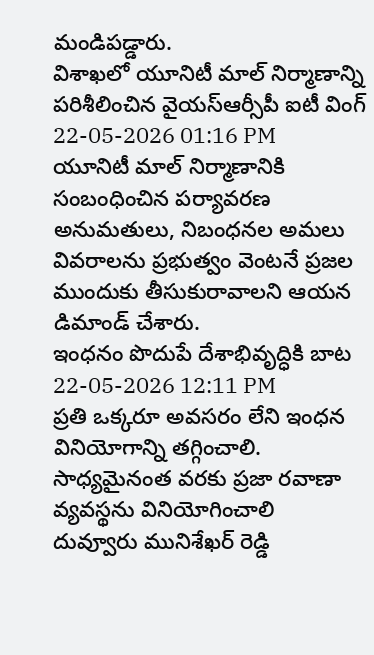మండిపడ్డారు.
విశాఖలో యూనిటీ మాల్ నిర్మాణాన్ని పరిశీలించిన వైయస్ఆర్సీపీ ఐటీ వింగ్
22-05-2026 01:16 PM
యూనిటీ మాల్ నిర్మాణానికి సంబంధించిన పర్యావరణ అనుమతులు, నిబంధనల అమలు వివరాలను ప్రభుత్వం వెంటనే ప్రజల ముందుకు తీసుకురావాలని ఆయన డిమాండ్ చేశారు.
ఇంధనం పొదుపే దేశాభివృద్ధికి బాట
22-05-2026 12:11 PM
ప్రతి ఒక్కరూ అవసరం లేని ఇంధన వినియోగాన్ని తగ్గించాలి. సాధ్యమైనంత వరకు ప్రజా రవాణా వ్యవస్థను వినియోగించాలి
దువ్వూరు మునిశేఖర్ రెడ్డి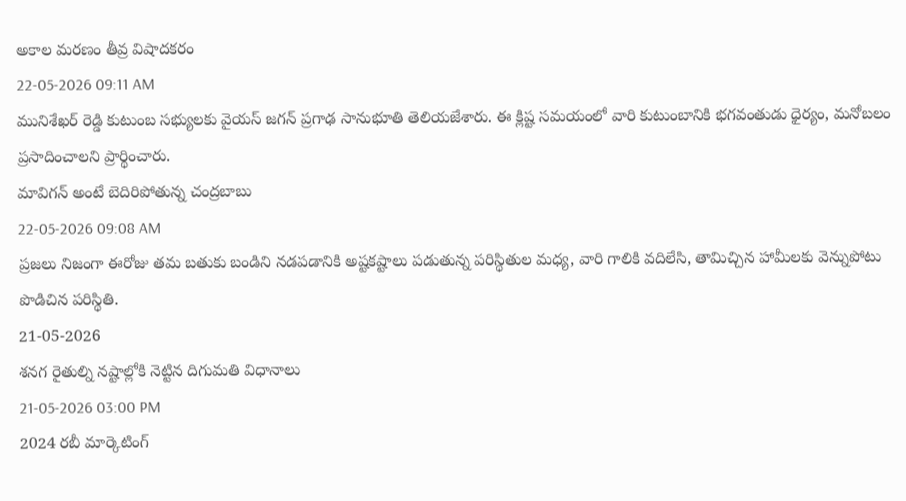అకాల మరణం తీవ్ర విషాదకరం
22-05-2026 09:11 AM
మునిశేఖర్ రెడ్డి కుటుంబ సభ్యులకు వైయస్ జగన్ ప్రగాఢ సానుభూతి తెలియజేశారు. ఈ క్లిష్ట సమయంలో వారి కుటుంబానికి భగవంతుడు ధైర్యం, మనోబలం ప్రసాదించాలని ప్రార్థించారు.
మావిగన్ అంటే బెదిరిపోతున్న చంద్రబాబు
22-05-2026 09:08 AM
ప్రజలు నిజంగా ఈరోజు తమ బతుకు బండిని నడపడానికి అష్టకష్టాలు పడుతున్న పరిస్థితుల మధ్య, వారి గాలికి వదిలేసి, తామిచ్చిన హామీలకు వెన్నుపోటు పొడిచిన పరిస్థితి.
21-05-2026
శనగ రైతుల్ని నష్టాల్లోకి నెట్టిన దిగుమతి విధానాలు
21-05-2026 03:00 PM
2024 రబీ మార్కెటింగ్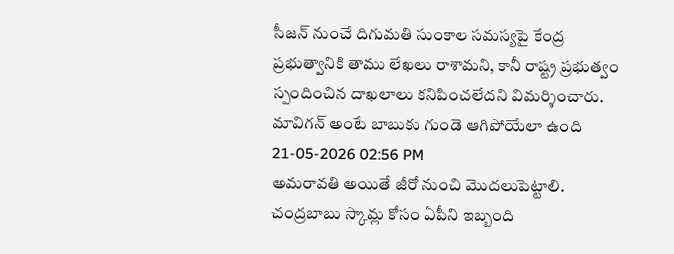సీజన్ నుంచే దిగుమతి సుంకాల సమస్యపై కేంద్ర ప్రభుత్వానికి తాము లేఖలు రాశామని, కానీ రాష్ట్ర ప్రభుత్వం స్పందించిన దాఖలాలు కనిపించలేదని విమర్శించారు.
మావిగన్ అంటే బాబుకు గుండె ఆగిపోయేలా ఉంది
21-05-2026 02:56 PM
అమరావతి అయితే జీరో నుంచి మొదలుపెట్టాలి. చంద్రబాబు స్కామ్ల కోసం ఏపీని ఇబ్బంది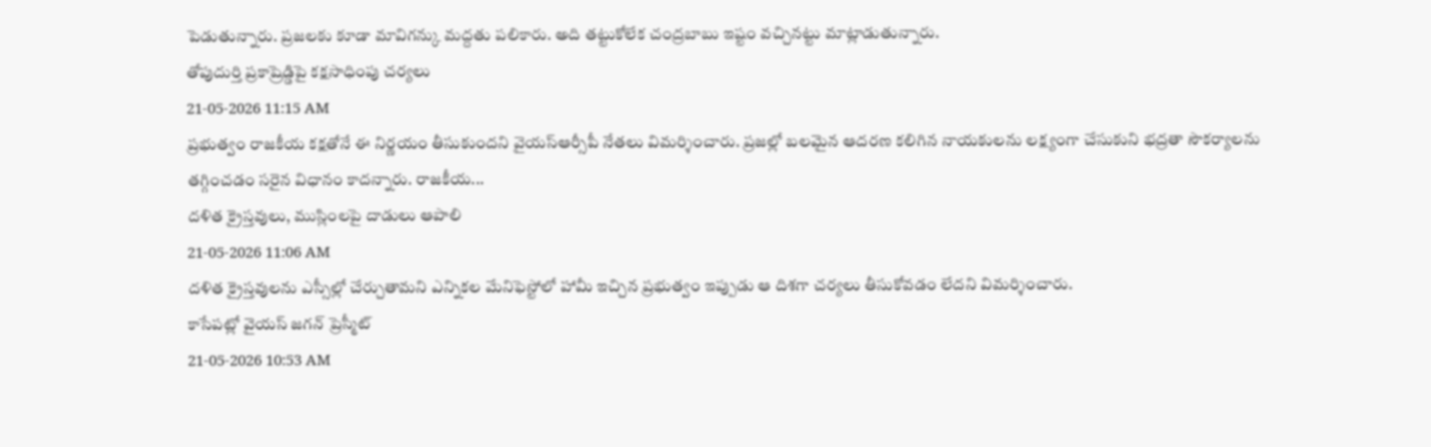పెడుతున్నారు. ప్రజలకు కూడా మావిగన్కు మద్దతు పలికారు. అది తట్టుకోలేక చంద్రబాబు ఇష్టం వచ్చినట్టు మాట్లాడుతున్నారు.
తోపుదుర్తి ప్రకాష్రెడ్డిపై కక్షసాధింపు చర్యలు
21-05-2026 11:15 AM
ప్రభుత్వం రాజకీయ కక్షతోనే ఈ నిర్ణయం తీసుకుందని వైయస్ఆర్సీపీ నేతలు విమర్శించారు. ప్రజల్లో బలమైన ఆదరణ కలిగిన నాయకులను లక్ష్యంగా చేసుకుని భద్రతా సౌకర్యాలను తగ్గించడం సరైన విధానం కాదన్నారు. రాజకీయ...
దళిత క్రైస్తవులు, ముస్లింలపై దాడులు ఆపాలి
21-05-2026 11:06 AM
దళిత క్రైస్తవులను ఎస్సీల్లో చేర్చుతామని ఎన్నికల మేనిఫెస్టోలో హామీ ఇచ్చిన ప్రభుత్వం ఇప్పుడు ఆ దిశగా చర్యలు తీసుకోవడం లేదని విమర్శించారు.
కాసేపట్లో వైయస్ జగన్ ప్రెస్మీట్
21-05-2026 10:53 AM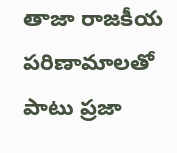తాజా రాజకీయ పరిణామాలతో పాటు ప్రజా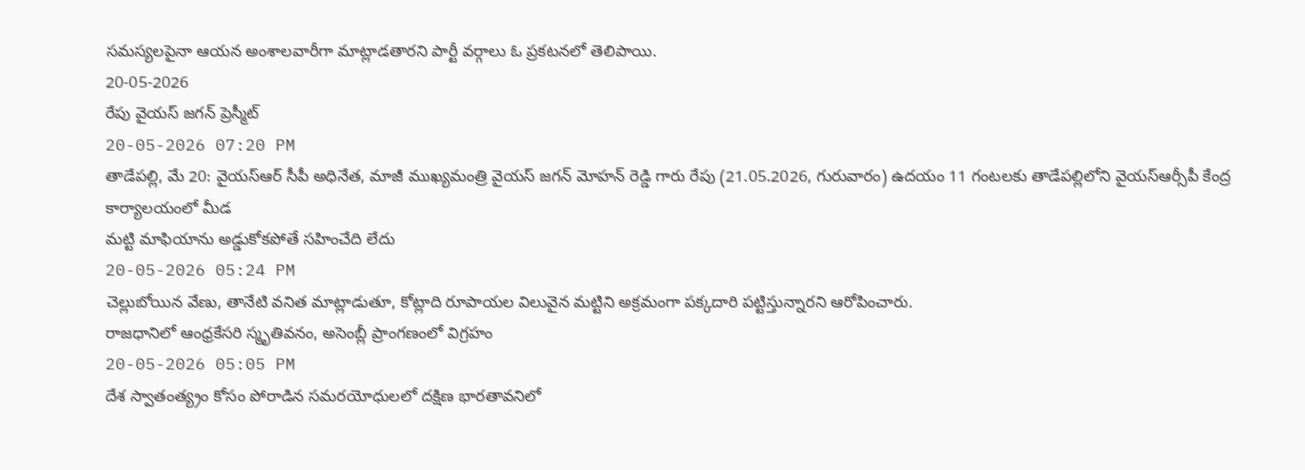సమస్యలపైనా ఆయన అంశాలవారీగా మాట్లాడతారని పార్టీ వర్గాలు ఓ ప్రకటనలో తెలిపాయి.
20-05-2026
రేపు వైయస్ జగన్ ప్రెస్మీట్
20-05-2026 07:20 PM
తాడేపల్లి, మే 20: వైయస్ఆర్ సీపీ అధినేత, మాజీ ముఖ్యమంత్రి వైయస్ జగన్ మోహన్ రెడ్డి గారు రేపు (21.05.2026, గురువారం) ఉదయం 11 గంటలకు తాడేపల్లిలోని వైయస్ఆర్సీపీ కేంద్ర కార్యాలయంలో మీడ
మట్టి మాఫియాను అడ్డుకోకపోతే సహించేది లేదు
20-05-2026 05:24 PM
చెల్లుబోయిన వేణు, తానేటి వనిత మాట్లాడుతూ, కోట్లాది రూపాయల విలువైన మట్టిని అక్రమంగా పక్కదారి పట్టిస్తున్నారని ఆరోపించారు.
రాజధానిలో ఆంధ్రకేసరి స్మృతివనం, అసెంబ్లీ ప్రాంగణంలో విగ్రహం
20-05-2026 05:05 PM
దేశ స్వాతంత్య్రం కోసం పోరాడిన సమరయోధులలో దక్షిణ భారతావనిలో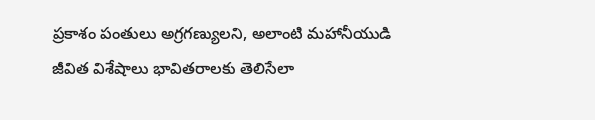ప్రకాశం పంతులు అగ్రగణ్యులని, అలాంటి మహానీయుడి జీవిత విశేషాలు భావితరాలకు తెలిసేలా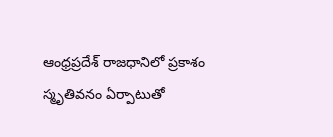ఆంధ్రప్రదేశ్ రాజధానిలో ప్రకాశం స్మృతివనం ఏర్పాటుతో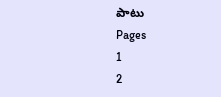పాటు
Pages
1
2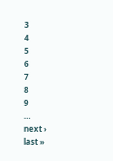3
4
5
6
7
8
9
…
next ›
last »